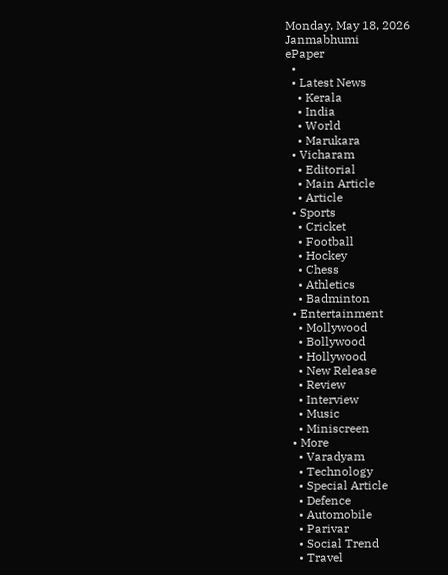Monday, May 18, 2026
Janmabhumi
ePaper
  •
  • Latest News
    • Kerala
    • India
    • World
    • Marukara
  • Vicharam
    • Editorial
    • Main Article
    • Article
  • Sports
    • Cricket
    • Football
    • Hockey
    • Chess
    • Athletics
    • Badminton
  • Entertainment
    • Mollywood
    • Bollywood
    • Hollywood
    • New Release
    • Review
    • Interview
    • Music
    • Miniscreen
  • More
    • Varadyam
    • Technology
    • Special Article
    • Defence
    • Automobile
    • Parivar
    • Social Trend
    • Travel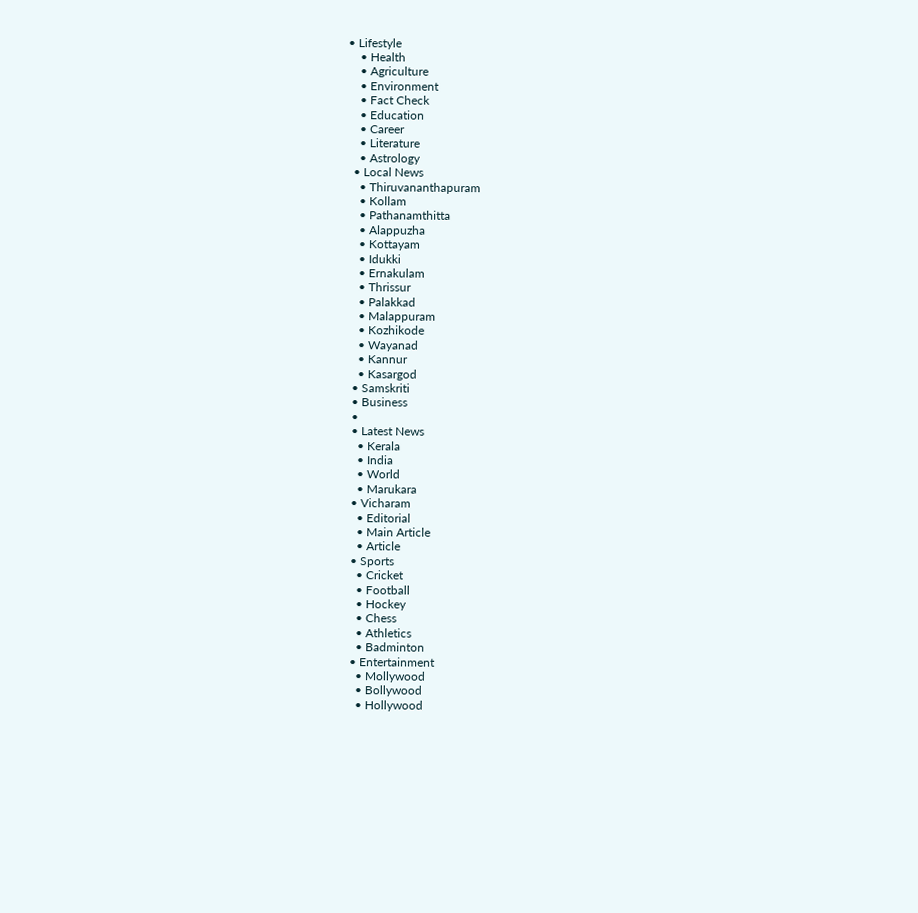• Lifestyle
    • Health
    • Agriculture
    • Environment
    • Fact Check
    • Education
    • Career
    • Literature
    • Astrology
  • Local News
    • Thiruvananthapuram
    • Kollam
    • Pathanamthitta
    • Alappuzha
    • Kottayam
    • Idukki
    • Ernakulam
    • Thrissur
    • Palakkad
    • Malappuram
    • Kozhikode
    • Wayanad
    • Kannur
    • Kasargod
  • Samskriti
  • Business
  •
  • Latest News
    • Kerala
    • India
    • World
    • Marukara
  • Vicharam
    • Editorial
    • Main Article
    • Article
  • Sports
    • Cricket
    • Football
    • Hockey
    • Chess
    • Athletics
    • Badminton
  • Entertainment
    • Mollywood
    • Bollywood
    • Hollywood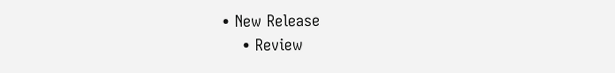• New Release
    • Review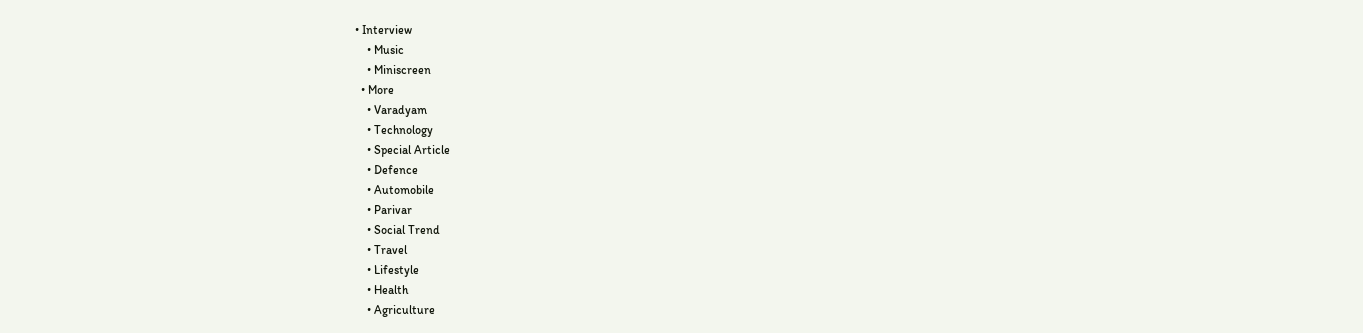• Interview
    • Music
    • Miniscreen
  • More
    • Varadyam
    • Technology
    • Special Article
    • Defence
    • Automobile
    • Parivar
    • Social Trend
    • Travel
    • Lifestyle
    • Health
    • Agriculture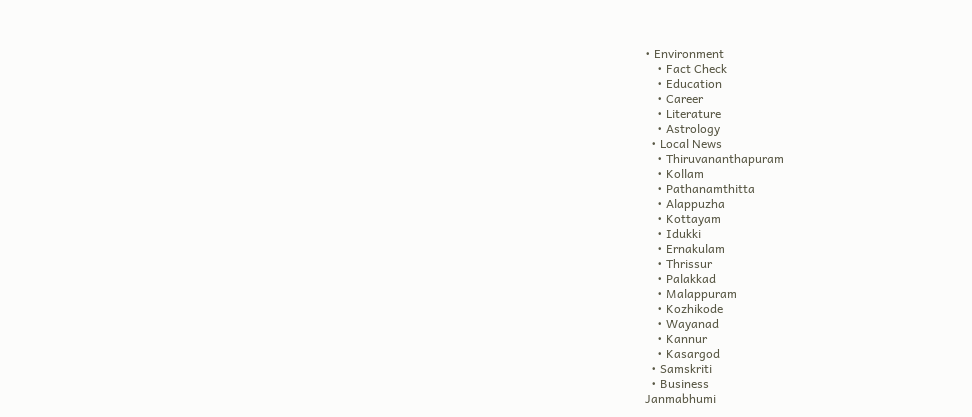• Environment
    • Fact Check
    • Education
    • Career
    • Literature
    • Astrology
  • Local News
    • Thiruvananthapuram
    • Kollam
    • Pathanamthitta
    • Alappuzha
    • Kottayam
    • Idukki
    • Ernakulam
    • Thrissur
    • Palakkad
    • Malappuram
    • Kozhikode
    • Wayanad
    • Kannur
    • Kasargod
  • Samskriti
  • Business
Janmabhumi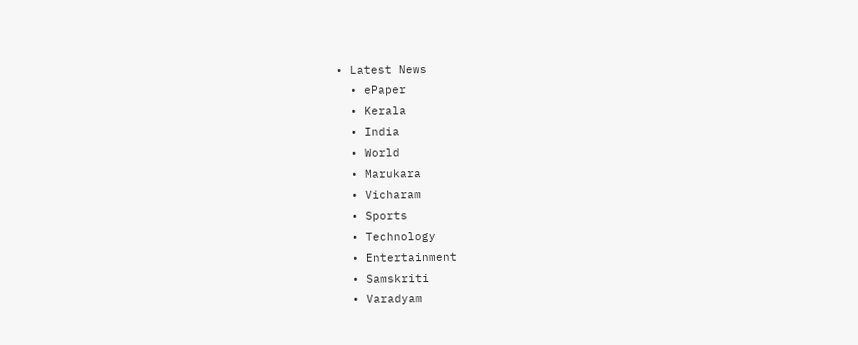• Latest News
  • ePaper
  • Kerala
  • India
  • World
  • Marukara
  • Vicharam
  • Sports
  • Technology
  • Entertainment
  • Samskriti
  • Varadyam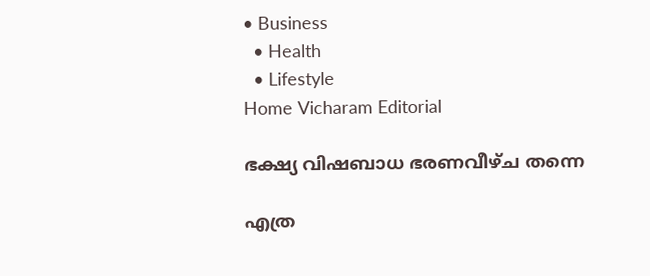• Business
  • Health
  • Lifestyle
Home Vicharam Editorial

ഭക്ഷ്യ വിഷബാധ ഭരണവീഴ്ച തന്നെ

എത്ര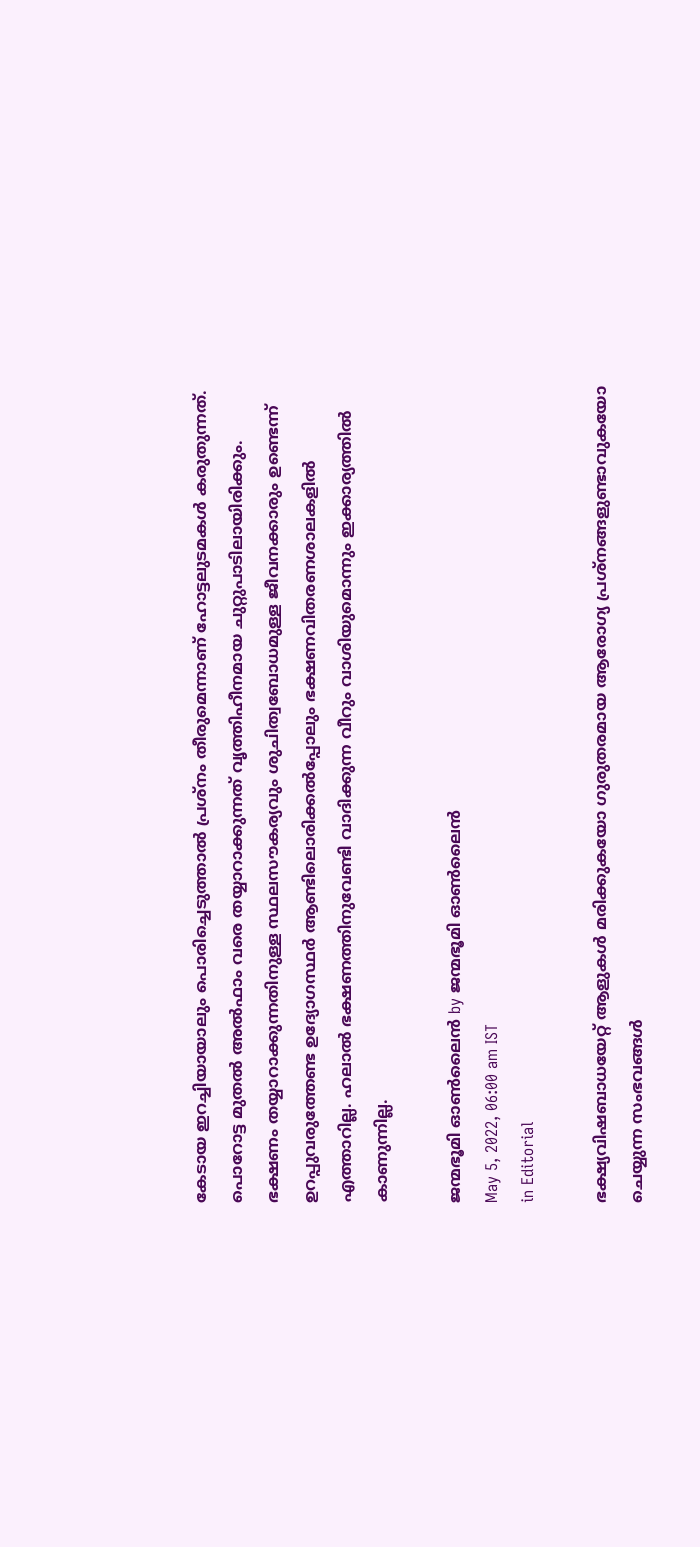കേടായ ഇറച്ചിയായാലും പൊരിച്ചെടുത്താല്‍ പ്രശ്‌നം തീരുമെന്നാണ് ഹോട്ടലുടമകള്‍ കരുതുന്നത്. പൊറോട്ട മുതല്‍ അല്‍ഫാം വരെ തയ്യാറാക്കുന്നത് വൃത്തിഹീനമായ ചുറ്റുപാടിലായിരിക്കും. ഭക്ഷണം തയ്യാറാക്കുന്നതിനുള്ള സ്ഥലസൗകര്യവും ശുചിത്വബോധമുള്ള ജീവനക്കാരും ഉണ്ടെന്ന് ഉറപ്പുവരുത്തേണ്ട ഉദ്യോഗസ്ഥര്‍ ആണ്ടിലൊരിക്കല്‍പ്പോലും ഭക്ഷണവിതരണശാലകളില്‍ എത്താറില്ല. ഹലാല്‍ ഭക്ഷണത്തിനുവേണ്ടി വാദിക്കുന്ന വീറും വാശിയുമൊന്നും ഇക്കാര്യത്തില്‍ കാണുന്നില്ല.

ജന്മഭൂമി ഓണ്‍ലൈന്‍ by ജന്മഭൂമി ഓണ്‍ലൈന്‍
May 5, 2022, 06:00 am IST
in Editorial

ഭക്ഷ്യവിഷബാധയേറ്റ് ആളുകള്‍ മരിക്കുകയോ ഗുരുതരമായ ആരോഗ്യ പ്രശ്‌നങ്ങളുണ്ടാവുകയോ ചെയ്യുന്ന സംഭവങ്ങള്‍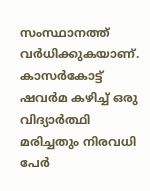സംസ്ഥാനത്ത് വര്‍ധിക്കുകയാണ്. കാസര്‍കോട്ട് ഷവര്‍മ കഴിച്ച് ഒരു വിദ്യാര്‍ത്ഥി മരിച്ചതും നിരവധി പേര്‍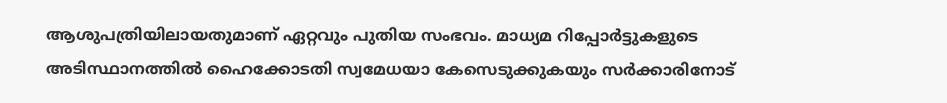ആശുപത്രിയിലായതുമാണ് ഏറ്റവും പുതിയ സംഭവം. മാധ്യമ റിപ്പോര്‍ട്ടുകളുടെ അടിസ്ഥാനത്തില്‍ ഹൈക്കോടതി സ്വമേധയാ കേസെടുക്കുകയും സര്‍ക്കാരിനോട്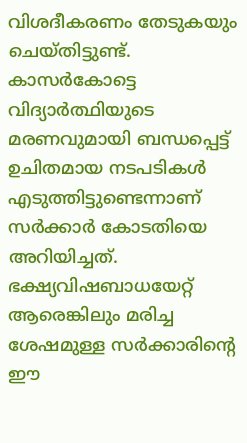വിശദീകരണം തേടുകയും ചെയ്തിട്ടുണ്ട്. കാസര്‍കോട്ടെ വിദ്യാര്‍ത്ഥിയുടെ മരണവുമായി ബന്ധപ്പെട്ട് ഉചിതമായ നടപടികള്‍ എടുത്തിട്ടുണ്ടെന്നാണ് സര്‍ക്കാര്‍ കോടതിയെ അറിയിച്ചത്. ഭക്ഷ്യവിഷബാധയേറ്റ് ആരെങ്കിലും മരിച്ച ശേഷമുള്ള സര്‍ക്കാരിന്റെ ഈ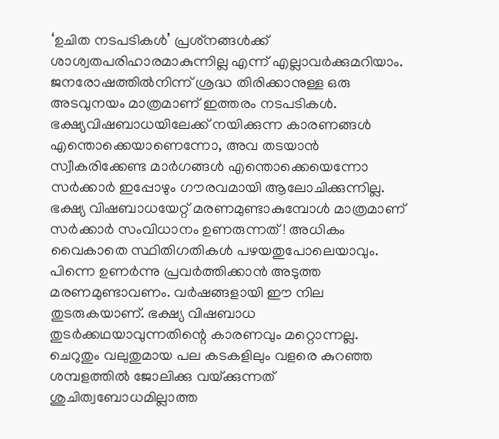‘ഉചിത നടപടികള്‍’ പ്രശ്‌നങ്ങള്‍ക്ക് ശാശ്വതപരിഹാരമാകുന്നില്ല എന്ന് എല്ലാവര്‍ക്കുമറിയാം. ജനരോഷത്തില്‍നിന്ന് ശ്രദ്ധ തിരിക്കാനുള്ള ഒരു അടവുനയം മാത്രമാണ് ഇത്തരം നടപടികള്‍. ഭക്ഷ്യവിഷബാധയിലേക്ക് നയിക്കുന്ന കാരണങ്ങള്‍ എന്തൊക്കെയാണെന്നോ, അവ തടയാന്‍ സ്വീകരിക്കേണ്ട മാര്‍ഗങ്ങള്‍ എന്തൊക്കെയെന്നോ സര്‍ക്കാര്‍ ഇപ്പോഴും ഗൗരവമായി ആലോചിക്കുന്നില്ല. ഭക്ഷ്യ വിഷബാധയേറ്റ് മരണമുണ്ടാകുമ്പോള്‍ മാത്രമാണ് സര്‍ക്കാര്‍ സംവിധാനം ഉണരുന്നത്! അധികം വൈകാതെ സ്ഥിതിഗതികള്‍ പഴയതുപോലെയാവും. പിന്നെ ഉണര്‍ന്നു പ്രവര്‍ത്തിക്കാന്‍ അടുത്ത മരണമുണ്ടാവണം. വര്‍ഷങ്ങളായി ഈ നില തുടരുകയാണ്. ഭക്ഷ്യ വിഷബാധ തുടര്‍ക്കഥയാവുന്നതിന്റെ കാരണവും മറ്റൊന്നല്ല. ചെറുതും വലുതുമായ പല കടകളിലും വളരെ കുറഞ്ഞ ശമ്പളത്തില്‍ ജോലിക്കു വയ്‌ക്കുന്നത് ശുചിത്വബോധമില്ലാത്ത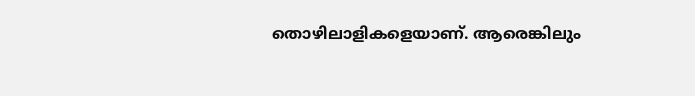തൊഴിലാളികളെയാണ്. ആരെങ്കിലും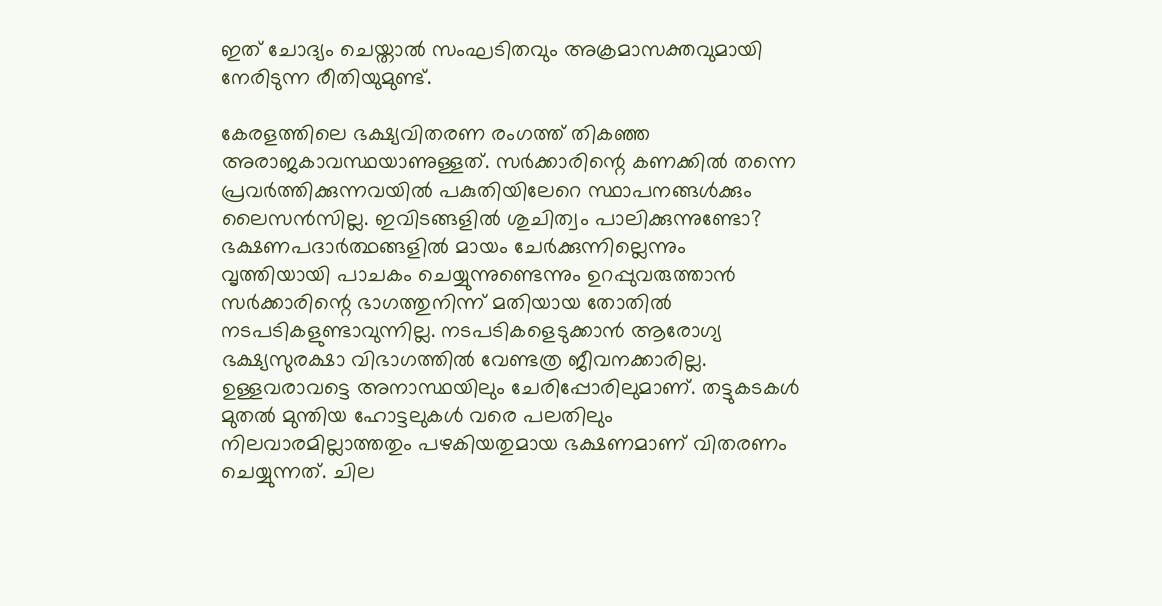ഇത് ചോദ്യം ചെയ്താല്‍ സംഘടിതവും അക്രമാസക്തവുമായി നേരിടുന്ന രീതിയുമുണ്ട്.

കേരളത്തിലെ ഭക്ഷ്യവിതരണ രംഗത്ത് തികഞ്ഞ അരാജകാവസ്ഥയാണുള്ളത്. സര്‍ക്കാരിന്റെ കണക്കില്‍ തന്നെ പ്രവര്‍ത്തിക്കുന്നവയില്‍ പകുതിയിലേറെ സ്ഥാപനങ്ങള്‍ക്കും ലൈസന്‍സില്ല. ഇവിടങ്ങളില്‍ ശുചിത്വം പാലിക്കുന്നുണ്ടോ? ഭക്ഷണപദാര്‍ത്ഥങ്ങളില്‍ മായം ചേര്‍ക്കുന്നില്ലെന്നും വൃത്തിയായി പാചകം ചെയ്യുന്നുണ്ടെന്നും ഉറപ്പുവരുത്താന്‍ സര്‍ക്കാരിന്റെ ഭാഗത്തുനിന്ന് മതിയായ തോതില്‍ നടപടികളുണ്ടാവുന്നില്ല. നടപടികളെടുക്കാന്‍ ആരോഗ്യ ഭക്ഷ്യസുരക്ഷാ വിഭാഗത്തില്‍ വേണ്ടത്ര ജീവനക്കാരില്ല. ഉള്ളവരാവട്ടെ അനാസ്ഥയിലും ചേരിപ്പോരിലുമാണ്. തട്ടുകടകള്‍ മുതല്‍ മുന്തിയ ഹോട്ടലുകള്‍ വരെ പലതിലും നിലവാരമില്ലാത്തതും പഴകിയതുമായ ഭക്ഷണമാണ് വിതരണം ചെയ്യുന്നത്. ചില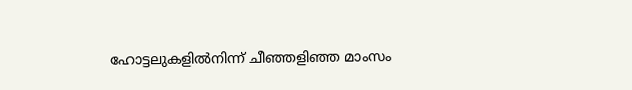ഹോട്ടലുകളില്‍നിന്ന് ചീഞ്ഞളിഞ്ഞ മാംസം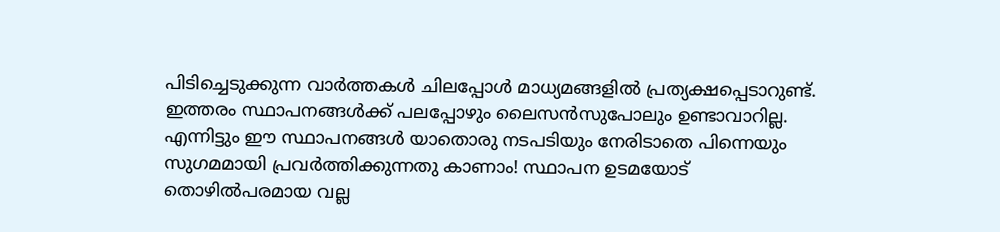പിടിച്ചെടുക്കുന്ന വാര്‍ത്തകള്‍ ചിലപ്പോള്‍ മാധ്യമങ്ങളില്‍ പ്രത്യക്ഷപ്പെടാറുണ്ട്. ഇത്തരം സ്ഥാപനങ്ങള്‍ക്ക് പലപ്പോഴും ലൈസന്‍സുപോലും ഉണ്ടാവാറില്ല. എന്നിട്ടും ഈ സ്ഥാപനങ്ങള്‍ യാതൊരു നടപടിയും നേരിടാതെ പിന്നെയും സുഗമമായി പ്രവര്‍ത്തിക്കുന്നതു കാണാം! സ്ഥാപന ഉടമയോട് തൊഴില്‍പരമായ വല്ല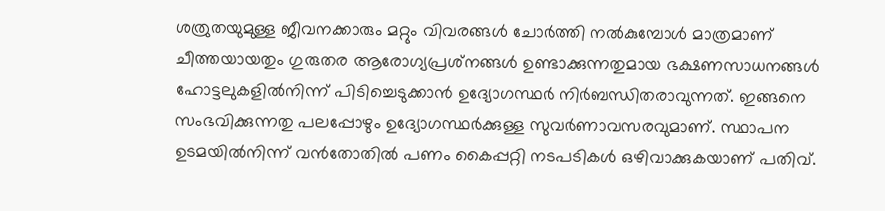ശത്രുതയുമുള്ള ജീവനക്കാരും മറ്റും വിവരങ്ങള്‍ ചോര്‍ത്തി നല്‍കുമ്പോള്‍ മാത്രമാണ് ചീത്തയായതും ഗുരുതര ആരോഗ്യപ്രശ്‌നങ്ങള്‍ ഉണ്ടാക്കുന്നതുമായ ഭക്ഷണസാധനങ്ങള്‍ ഹോട്ടലുകളില്‍നിന്ന് പിടിച്ചെടുക്കാന്‍ ഉദ്യോഗസ്ഥര്‍ നിര്‍ബന്ധിതരാവുന്നത്. ഇങ്ങനെ സംഭവിക്കുന്നതു പലപ്പോഴും ഉദ്യോഗസ്ഥര്‍ക്കുള്ള സുവര്‍ണാവസരവുമാണ്. സ്ഥാപന ഉടമയില്‍നിന്ന് വന്‍തോതില്‍ പണം കൈപ്പറ്റി നടപടികള്‍ ഒഴിവാക്കുകയാണ് പതിവ്.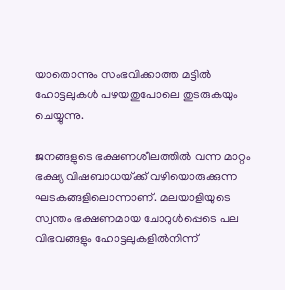യാതൊന്നും സംഭവിക്കാത്ത മട്ടില്‍ ഹോട്ടലുകള്‍ പഴയതുപോലെ തുടരുകയും ചെയ്യുന്നു.

ജനങ്ങളുടെ ഭക്ഷണശീലത്തില്‍ വന്ന മാറ്റം ഭക്ഷ്യ വിഷബാധയ്‌ക്ക് വഴിയൊരുക്കുന്ന ഘടകങ്ങളിലൊന്നാണ്. മലയാളിയുടെ സ്വന്തം ഭക്ഷണമായ ചോറുള്‍പ്പെടെ പല വിഭവങ്ങളും ഹോട്ടലുകളില്‍നിന്ന്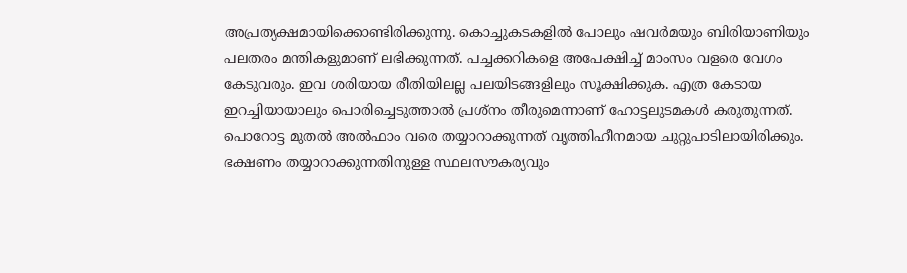അപ്രത്യക്ഷമായിക്കൊണ്ടിരിക്കുന്നു. കൊച്ചുകടകളില്‍ പോലും ഷവര്‍മയും ബിരിയാണിയും പലതരം മന്തികളുമാണ് ലഭിക്കുന്നത്. പച്ചക്കറികളെ അപേക്ഷിച്ച് മാംസം വളരെ വേഗം കേടുവരും. ഇവ ശരിയായ രീതിയിലല്ല പലയിടങ്ങളിലും സൂക്ഷിക്കുക. എത്ര കേടായ ഇറച്ചിയായാലും പൊരിച്ചെടുത്താല്‍ പ്രശ്‌നം തീരുമെന്നാണ് ഹോട്ടലുടമകള്‍ കരുതുന്നത്. പൊറോട്ട മുതല്‍ അല്‍ഫാം വരെ തയ്യാറാക്കുന്നത് വൃത്തിഹീനമായ ചുറ്റുപാടിലായിരിക്കും. ഭക്ഷണം തയ്യാറാക്കുന്നതിനുള്ള സ്ഥലസൗകര്യവും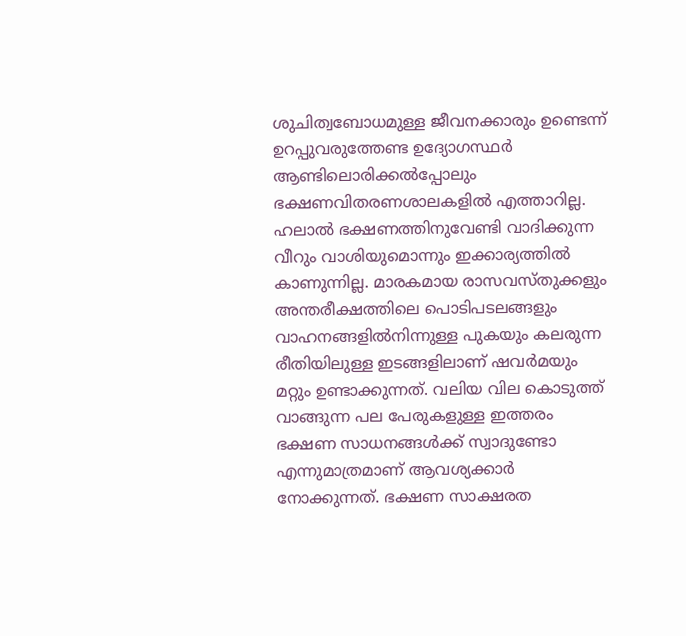ശുചിത്വബോധമുള്ള ജീവനക്കാരും ഉണ്ടെന്ന് ഉറപ്പുവരുത്തേണ്ട ഉദ്യോഗസ്ഥര്‍ ആണ്ടിലൊരിക്കല്‍പ്പോലും ഭക്ഷണവിതരണശാലകളില്‍ എത്താറില്ല. ഹലാല്‍ ഭക്ഷണത്തിനുവേണ്ടി വാദിക്കുന്ന വീറും വാശിയുമൊന്നും ഇക്കാര്യത്തില്‍ കാണുന്നില്ല. മാരകമായ രാസവസ്തുക്കളും അന്തരീക്ഷത്തിലെ പൊടിപടലങ്ങളും വാഹനങ്ങളില്‍നിന്നുള്ള പുകയും കലരുന്ന രീതിയിലുള്ള ഇടങ്ങളിലാണ് ഷവര്‍മയും മറ്റും ഉണ്ടാക്കുന്നത്. വലിയ വില കൊടുത്ത് വാങ്ങുന്ന പല പേരുകളുള്ള ഇത്തരം ഭക്ഷണ സാധനങ്ങള്‍ക്ക് സ്വാദുണ്ടോ എന്നുമാത്രമാണ് ആവശ്യക്കാര്‍ നോക്കുന്നത്. ഭക്ഷണ സാക്ഷരത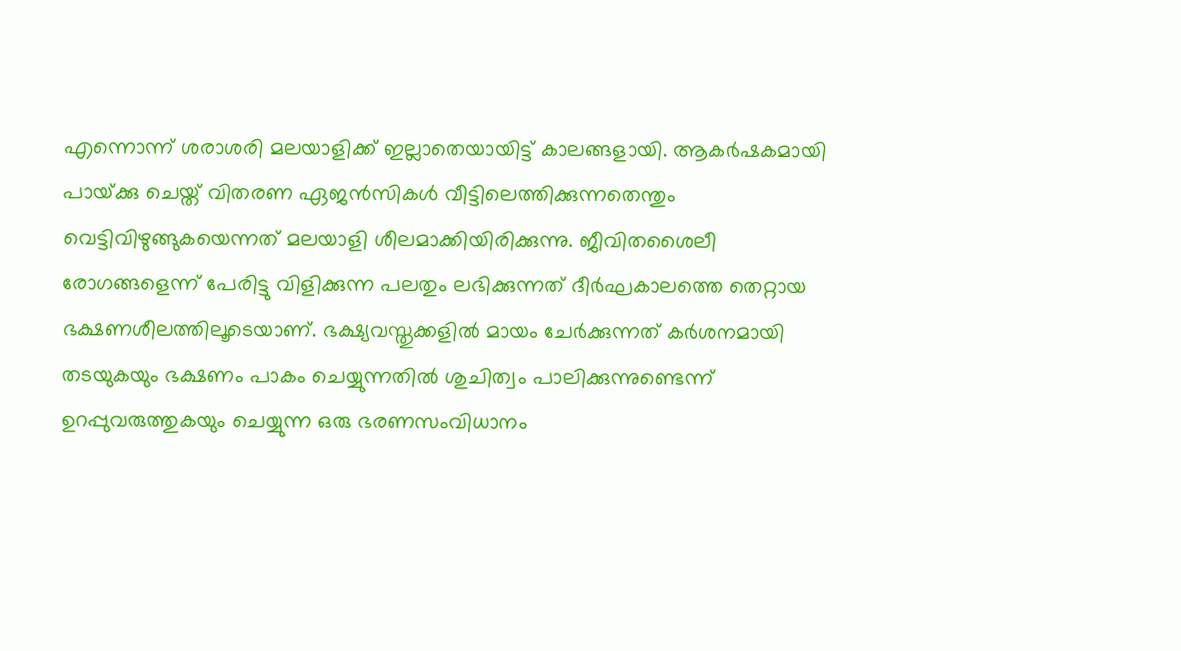എന്നൊന്ന് ശരാശരി മലയാളിക്ക് ഇല്ലാതെയായിട്ട് കാലങ്ങളായി. ആകര്‍ഷകമായി പായ്‌ക്കു ചെയ്ത് വിതരണ ഏജന്‍സികള്‍ വീട്ടിലെത്തിക്കുന്നതെന്തും വെട്ടിവിഴുങ്ങുകയെന്നത് മലയാളി ശീലമാക്കിയിരിക്കുന്നു. ജീവിതശൈലീ രോഗങ്ങളെന്ന് പേരിട്ടു വിളിക്കുന്ന പലതും ലഭിക്കുന്നത് ദീര്‍ഘകാലത്തെ തെറ്റായ ഭക്ഷണശീലത്തിലൂടെയാണ്. ഭക്ഷ്യവസ്തുക്കളില്‍ മായം ചേര്‍ക്കുന്നത് കര്‍ശനമായി തടയുകയും ഭക്ഷണം പാകം ചെയ്യുന്നതില്‍ ശുചിത്വം പാലിക്കുന്നുണ്ടെന്ന് ഉറപ്പുവരുത്തുകയും ചെയ്യുന്ന ഒരു ഭരണസംവിധാനം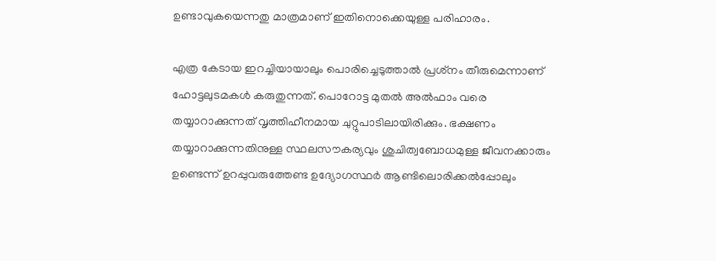ഉണ്ടാവുകയെന്നതു മാത്രമാണ് ഇതിനൊക്കെയുള്ള പരിഹാരം.

എത്ര കേടായ ഇറച്ചിയായാലും പൊരിച്ചെടുത്താല്‍ പ്രശ്‌നം തീരുമെന്നാണ് ഹോട്ടലുടമകള്‍ കരുതുന്നത്. പൊറോട്ട മുതല്‍ അല്‍ഫാം വരെ തയ്യാറാക്കുന്നത് വൃത്തിഹീനമായ ചുറ്റുപാടിലായിരിക്കും. ഭക്ഷണം തയ്യാറാക്കുന്നതിനുള്ള സ്ഥലസൗകര്യവും ശുചിത്വബോധമുള്ള ജീവനക്കാരും ഉണ്ടെന്ന് ഉറപ്പുവരുത്തേണ്ട ഉദ്യോഗസ്ഥര്‍ ആണ്ടിലൊരിക്കല്‍പ്പോലും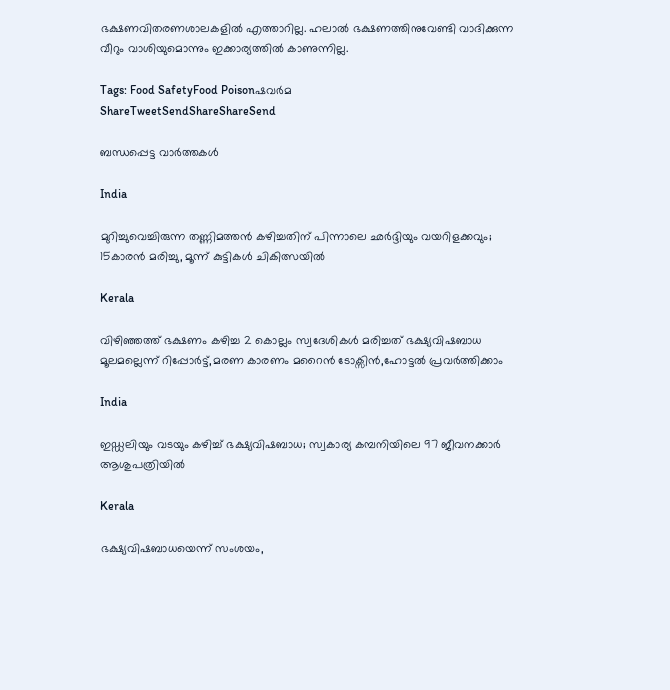ഭക്ഷണവിതരണശാലകളില്‍ എത്താറില്ല. ഹലാല്‍ ഭക്ഷണത്തിനുവേണ്ടി വാദിക്കുന്ന വീറും വാശിയുമൊന്നും ഇക്കാര്യത്തില്‍ കാണുന്നില്ല.

Tags: Food SafetyFood Poisonഷവര്‍മ
ShareTweetSendShareShareSend

ബന്ധപ്പെട്ട വാര്‍ത്തകള്‍

India

മുറിച്ചുവെച്ചിരുന്ന തണ്ണിമത്തൻ കഴിച്ചതിന് പിന്നാലെ ഛർദ്ദിയും വയറിളക്കവും; 15കാരൻ മരിച്ചു, മൂന്ന് കുട്ടികൾ ചികിത്സയിൽ

Kerala

വിഴിഞ്ഞത്ത് ഭക്ഷണം കഴിച്ച 2 കൊല്ലം സ്വദേശികള്‍ മരിച്ചത് ഭക്ഷ്യവിഷബാധ മൂലമല്ലെന്ന് റിപ്പോര്‍ട്ട്,മരണ കാരണം മറൈന്‍ ടോക്സിന്‍,ഹോട്ടല്‍ പ്രവര്‍ത്തിക്കാം

India

ഇഡ്ഡലിയും വടയും കഴിച്ച് ഭക്ഷ്യവിഷബാധ; സ്വകാര്യ കമ്പനിയിലെ 97 ജീവനക്കാർ ആശുപത്രിയിൽ

Kerala

ഭക്ഷ്യവിഷബാധയെന്ന് സംശയം,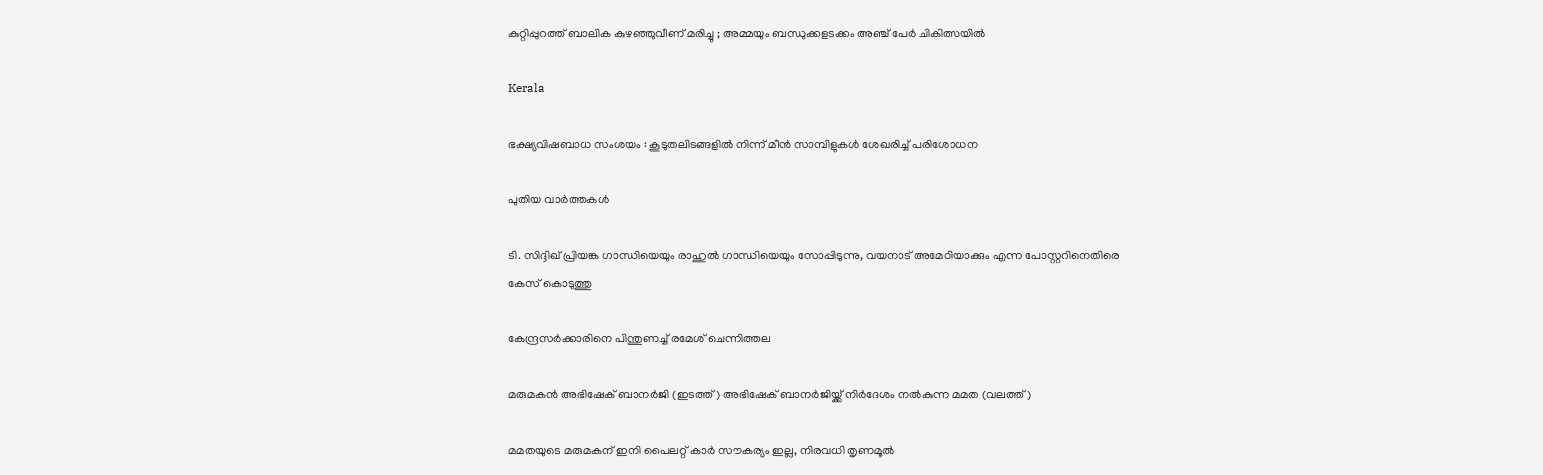കുറ്റിപ്പുറത്ത് ബാലിക കുഴഞ്ഞുവീണ് മരിച്ചു ; അമ്മയും ബന്ധുക്കളടക്കം അഞ്ച് പേർ ചികിത്സയിൽ

Kerala

ഭക്ഷ്യവിഷബാധ സംശയം : കൂടുതലിടങ്ങളില്‍ നിന്ന് മീന്‍ സാമ്പിളുകള്‍ ശേഖരിച്ച് പരിശോധന

പുതിയ വാര്‍ത്തകള്‍

ടി. സിദ്ദിഖ് പ്രിയങ്ക ഗാന്ധിയെയും രാഹുല്‍ ഗാന്ധിയെയും സോപ്പിടുന്നു, വയനാട് അമേഠിയാക്കും എന്ന പോസ്റ്ററിനെതിരെ കേസ് കൊടുത്തു

കേന്ദ്രസര്‍ക്കാരിനെ പിന്തുണച്ച് രമേശ് ചെന്നിത്തല

മരുമകന്‍ അഭിഷേക് ബാനര്‍ജി (ഇടത്ത്) അഭിഷേക് ബാനര്‍ജിയ്ക്ക് നിര്‍ദേശം നല്‍കുന്ന മമത (വലത്ത്)

മമതയുടെ മരുമകന് ഇനി പൈലറ്റ് കാർ സൗകര്യം ഇല്ല, നിരവധി തൃണമൂല്‍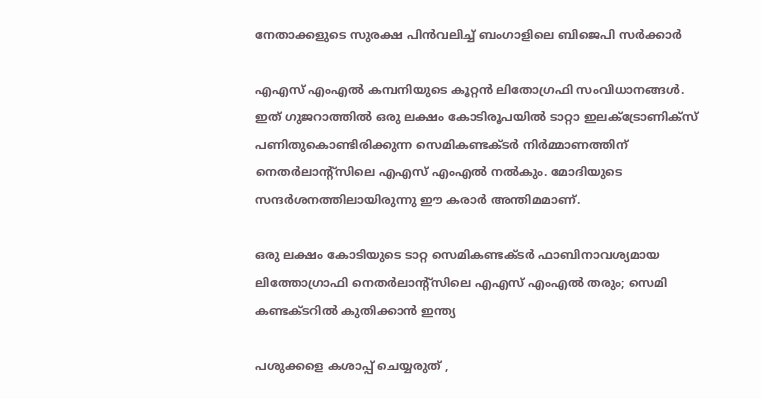നേതാക്കളുടെ സുരക്ഷ പിന്‍വലിച്ച് ബംഗാളിലെ ബിജെപി സര്‍ക്കാര്‍

എഎസ് എംഎല്‍ കമ്പനിയുടെ കൂറ്റന്‍ ലിതോഗ്രഫി സംവിധാനങ്ങള്‍. ഇത് ഗുജറാത്തില്‍ ഒരു ലക്ഷം കോടിരൂപയില്‍ ടാറ്റാ ഇലക്ട്രോണിക്സ് പണിതുകൊണ്ടിരിക്കുന്ന സെമികണ്ടക്ടര്‍ നിര്‍മ്മാണത്തിന് നെതര്‍ലാന്‍റ്സിലെ എഎസ് എംഎല്‍ നല്‍കും. മോദിയുടെ സന്ദര്‍ശനത്തിലായിരുന്നു ഈ കരാര്‍ അന്തിമമാണ്.

ഒരു ലക്ഷം കോടിയുടെ ടാറ്റ സെമികണ്ടക്ടര്‍ ഫാബിനാവശ്യമായ ലിത്തോഗ്രാഫി നെതര്‍ലാന്‍റ്സിലെ എഎസ് എംഎല്‍ തരും; സെമി കണ്ടക്ടറില്‍ കുതിക്കാന്‍ ഇന്ത്യ

പശുക്കളെ കശാപ്പ് ചെയ്യരുത് ,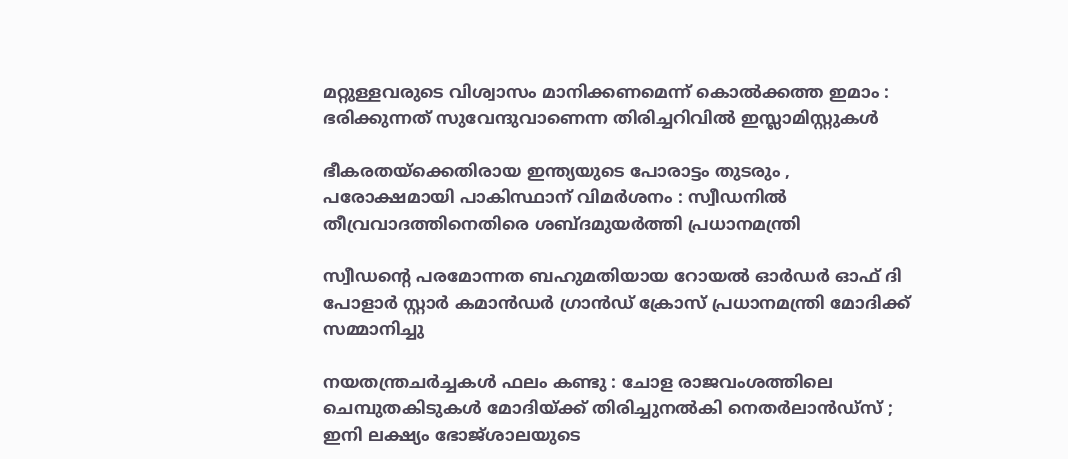മറ്റുള്ളവരുടെ വിശ്വാസം മാനിക്കണമെന്ന് കൊൽക്കത്ത ഇമാം : ഭരിക്കുന്നത് സുവേന്ദുവാണെന്ന തിരിച്ചറിവിൽ ഇസ്ലാമിസ്റ്റുകൾ

ഭീകരതയ്‌ക്കെതിരായ ഇന്ത്യയുടെ പോരാട്ടം തുടരും , പരോക്ഷമായി പാകിസ്ഥാന് വിമർശനം : സ്വീഡനിൽ തീവ്രവാദത്തിനെതിരെ ശബ്‌ദമുയർത്തി പ്രധാനമന്ത്രി

സ്വീഡന്റെ പരമോന്നത ബഹുമതിയായ റോയൽ ഓർഡർ ഓഫ് ദി പോളാർ സ്റ്റാർ കമാൻഡർ ഗ്രാൻഡ് ക്രോസ് പ്രധാനമന്ത്രി മോദിക്ക് സമ്മാനിച്ചു

നയതന്ത്രചർച്ചകൾ ഫലം കണ്ടു : ചോള രാജവംശത്തിലെ ചെമ്പുതകിടുകൾ മോദിയ്‌ക്ക് തിരിച്ചുനൽകി നെതർലാൻഡ്‌സ് ; ഇനി ലക്ഷ്യം ഭോജ്ശാലയുടെ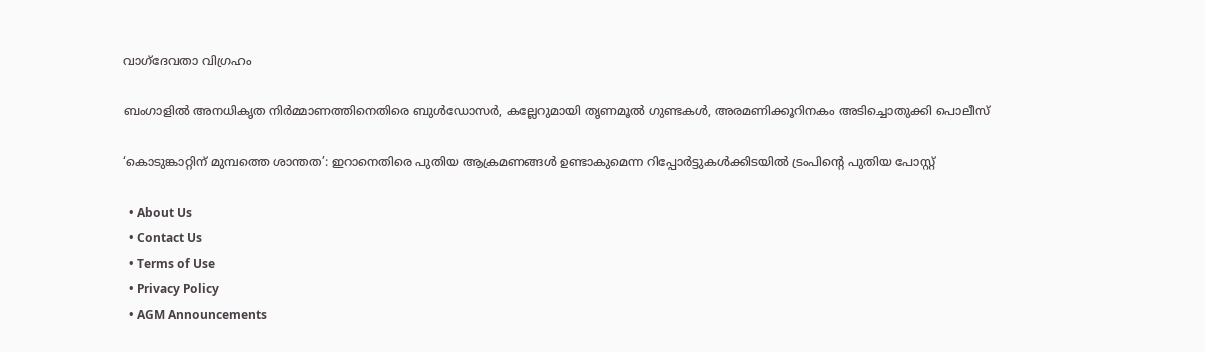വാഗ്ദേവതാ വിഗ്രഹം

ബംഗാളില്‍ അനധികൃത നിര്‍മ്മാണത്തിനെതിരെ ബുള്‍ഡോസര്‍, കല്ലേറുമായി തൃണമൂല്‍ ഗുണ്ടകള്‍, അരമണിക്കൂറിനകം അടിച്ചൊതുക്കി പൊലീസ്

‘കൊടുങ്കാറ്റിന് മുമ്പത്തെ ശാന്തത’: ഇറാനെതിരെ പുതിയ ആക്രമണങ്ങൾ ഉണ്ടാകുമെന്ന റിപ്പോർട്ടുകൾക്കിടയിൽ ട്രംപിന്റെ പുതിയ പോസ്റ്റ്

  • About Us
  • Contact Us
  • Terms of Use
  • Privacy Policy
  • AGM Announcements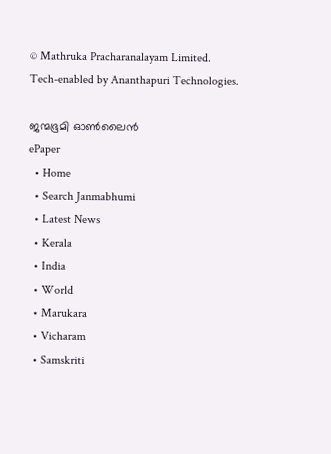© Mathruka Pracharanalayam Limited.
Tech-enabled by Ananthapuri Technologies.

ജന്മഭൂമി ഓണ്‍ലൈന്‍
ePaper
  • Home
  • Search Janmabhumi
  • Latest News
  • Kerala
  • India
  • World
  • Marukara
  • Vicharam
  • Samskriti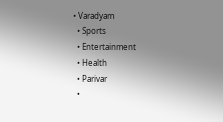• Varadyam
  • Sports
  • Entertainment
  • Health
  • Parivar
  •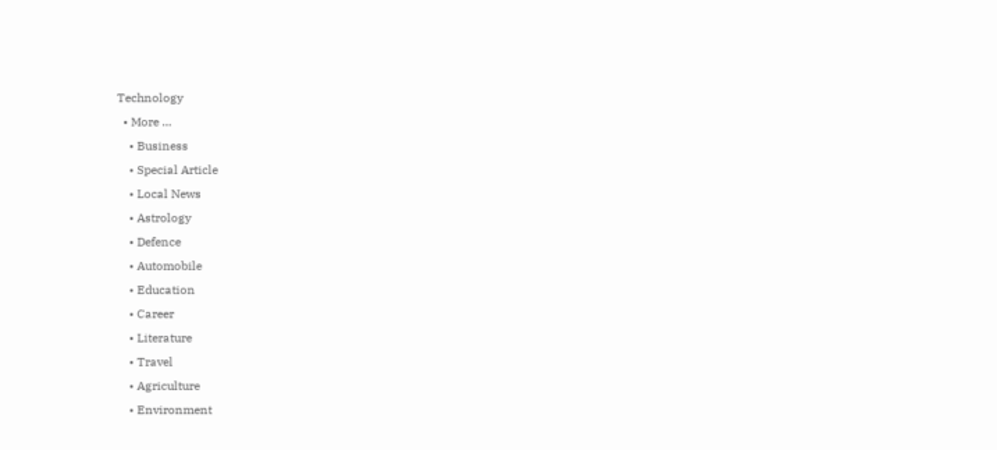Technology
  • More …
    • Business
    • Special Article
    • Local News
    • Astrology
    • Defence
    • Automobile
    • Education
    • Career
    • Literature
    • Travel
    • Agriculture
    • Environment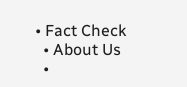• Fact Check
  • About Us
  •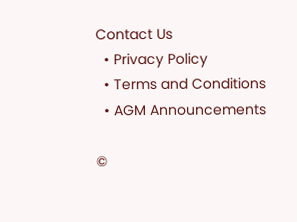Contact Us
  • Privacy Policy
  • Terms and Conditions
  • AGM Announcements

©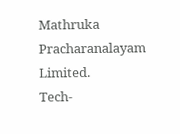Mathruka Pracharanalayam Limited.
Tech-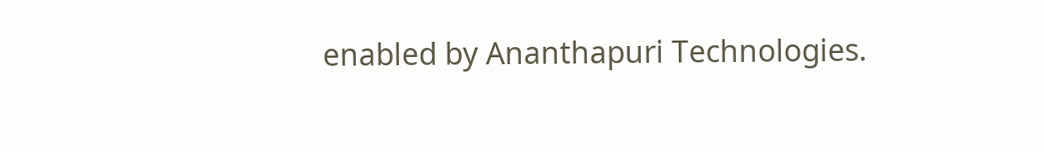enabled by Ananthapuri Technologies.